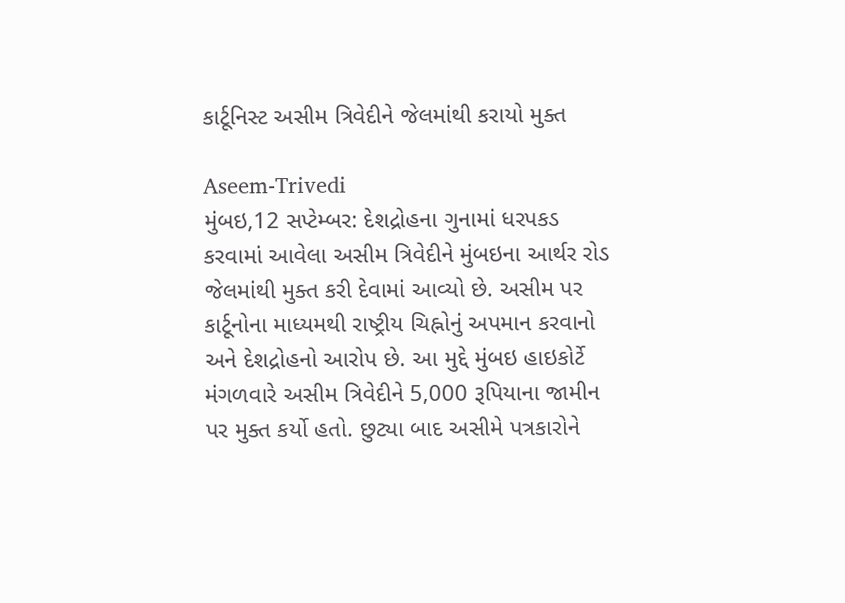કાર્ટૂનિસ્ટ અસીમ ત્રિવેદીને જેલમાંથી કરાયો મુક્ત

Aseem-Trivedi
મુંબઇ,12 સપ્ટેમ્બર: દેશદ્રોહના ગુનામાં ધરપકડ કરવામાં આવેલા અસીમ ત્રિવેદીને મુંબઇના આર્થર રોડ જેલમાંથી મુક્ત કરી દેવામાં આવ્યો છે. અસીમ પર કાર્ટૂનોના માધ્યમથી રાષ્ટ્રીય ચિહ્નોનું અપમાન કરવાનો અને દેશદ્રોહનો આરોપ છે. આ મુદ્દે મુંબઇ હાઇકોર્ટે મંગળવારે અસીમ ત્રિવેદીને 5,000 રૂપિયાના જામીન પર મુક્ત કર્યો હતો. છુટ્યા બાદ અસીમે પત્રકારોને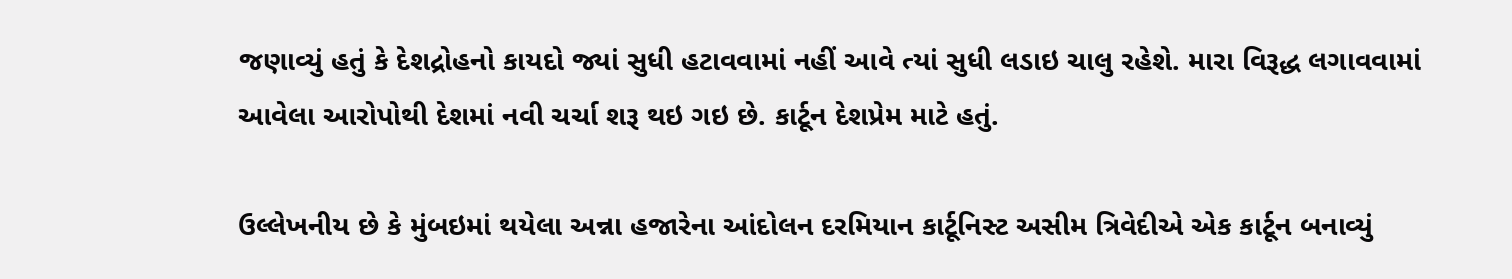જણાવ્યું હતું કે દેશદ્રોહનો કાયદો જ્યાં સુધી હટાવવામાં નહીં આવે ત્યાં સુધી લડાઇ ચાલુ રહેશે. મારા વિરૂદ્ધ લગાવવામાં આવેલા આરોપોથી દેશમાં નવી ચર્ચા શરૂ થઇ ગઇ છે. કાર્ટૂન દેશપ્રેમ માટે હતું.

ઉલ્લેખનીય છે કે મુંબઇમાં થયેલા અન્ના હજારેના આંદોલન દરમિયાન કાર્ટૂનિસ્ટ અસીમ ત્રિવેદીએ એક કાર્ટૂન બનાવ્યું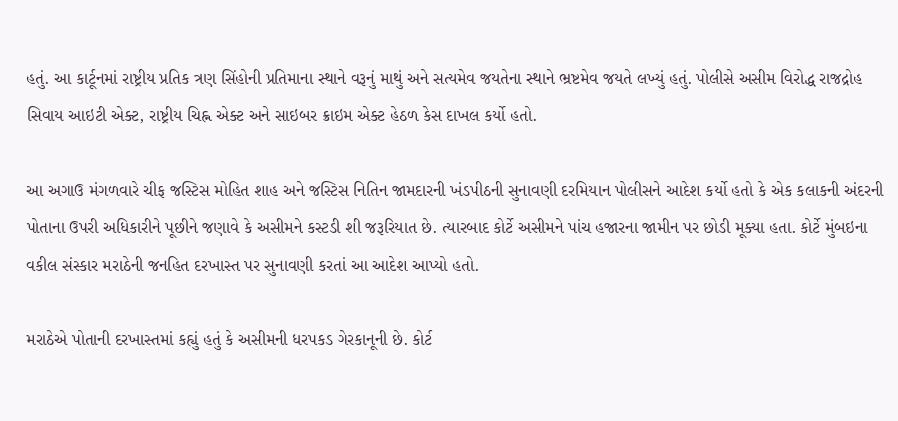હતું. આ કાર્ટૂનમાં રાષ્ટ્રીય પ્રતિક ત્રણ સિંહોની પ્રતિમાના સ્થાને વરૂનું માથું અને સત્યમેવ જયતેના સ્થાને ભ્રષ્ટમેવ જયતે લખ્યું હતું. પોલીસે અસીમ વિરોદ્ધ રાજદ્રોહ સિવાય આઇટી એક્ટ, રાષ્ટ્રીય ચિહ્ન એક્ટ અને સાઇબર ક્રાઇમ એક્ટ હેઠળ કેસ દાખલ કર્યો હતો.

આ અગાઉ મંગળવારે ચીફ જસ્ટિસ મોહિત શાહ અને જસ્ટિસ નિતિન જામદારની ખંડપીઠની સુનાવણી દરમિયાન પોલીસને આદેશ કર્યો હતો કે એક કલાકની અંદરની પોતાના ઉપરી અધિકારીને પૂછીને જણાવે કે અસીમને કસ્ટડી શી જરૂરિયાત છે. ત્યારબાદ કોર્ટે અસીમને પાંચ હજારના જામીન પર છોડી મૂક્યા હતા. કોર્ટે મુંબઇના વકીલ સંસ્કાર મરાઠેની જનહિત દરખાસ્ત પર સુનાવણી કરતાં આ આદેશ આપ્યો હતો.

મરાઠેએ પોતાની દરખાસ્તમાં કહ્યું હતું કે અસીમની ધરપકડ ગેરકાનૂની છે. કોર્ટ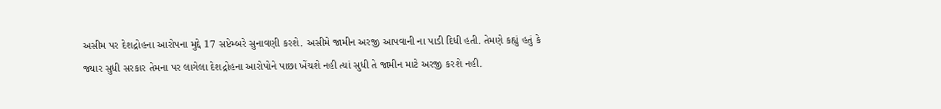અસીમ પર દેશદ્રોહના આરોપના મુદ્દે 17 સપ્ટેમ્બરે સુનાવણી કરશે. અસીમે જામીન અરજી આપવાની ના પાડી દિધી હતી. તેમણે કહ્યું હતું કે જ્યાર સુધી સરકાર તેમના પર લાગેલા દેશદ્રોહના આરોપોને પાછા ખેંચશે નહી ત્યાં સુધી તે જામીન માટે અરજી કરશે નહી.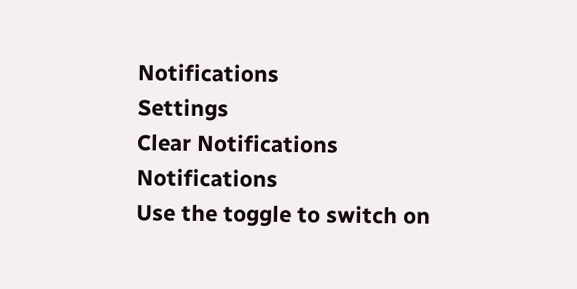Notifications
Settings
Clear Notifications
Notifications
Use the toggle to switch on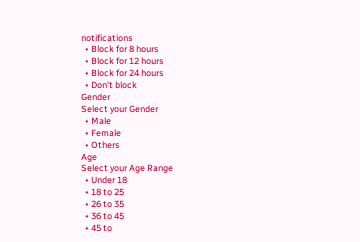notifications
  • Block for 8 hours
  • Block for 12 hours
  • Block for 24 hours
  • Don't block
Gender
Select your Gender
  • Male
  • Female
  • Others
Age
Select your Age Range
  • Under 18
  • 18 to 25
  • 26 to 35
  • 36 to 45
  • 45 to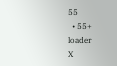55
  • 55+
loader
X